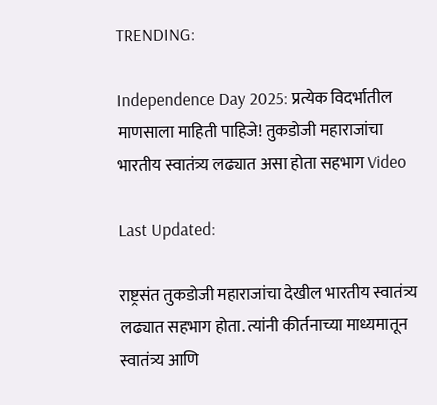TRENDING:

Independence Day 2025: प्रत्येक विदर्भातील माणसाला माहिती पाहिजे! तुकडोजी महाराजांचा भारतीय स्वातंत्र्य लढ्यात असा होता सहभाग Video

Last Updated:

राष्ट्रसंत तुकडोजी महाराजांचा देखील भारतीय स्वातंत्र्य लढ्यात सहभाग होता. त्यांनी कीर्तनाच्या माध्यमातून स्वातंत्र्य आणि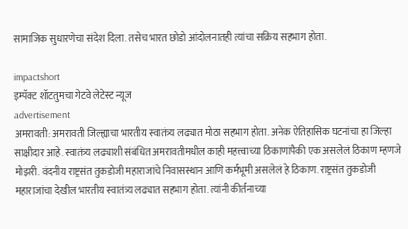सामाजिक सुधारणेचा संदेश दिला. तसेच भारत छोडो आंदोलनातही त्यांचा सक्रिय सहभाग होता.

impactshort
इम्पॅक्ट शॉटतुमचा गेटवे लेटेस्ट न्यूज
advertisement
अमरावती: अमरावती जिल्ह्याचा भारतीय स्वातंत्र्य लढ्यात मोठा सहभाग होता. अनेक ऐतिहासिक घटनांचा हा जिल्हा साक्षीदार आहे. स्वातंत्र्य लढ्याशी संबंधित अमरावतीमधील काही महत्त्वाच्या ठिकाणांपैकी एक असलेलं ठिकाण म्हणजे मोझरी. वंदनीय राष्ट्रसंत तुकडोजी महाराजांचे निवासस्थान आणि कर्मभूमी असलेलं हे ठिकाण. राष्ट्रसंत तुकडोजी महाराजांचा देखील भारतीय स्वातंत्र्य लढ्यात सहभाग होता. त्यांनी कीर्तनाच्या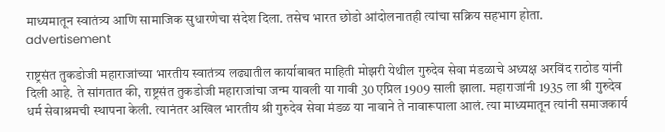माध्यमातून स्वातंत्र्य आणि सामाजिक सुधारणेचा संदेश दिला. तसेच भारत छोडो आंदोलनातही त्यांचा सक्रिय सहभाग होता.
advertisement

राष्ट्रसंत तुकडोजी महाराजांच्या भारतीय स्वातंत्र्य लढ्यातील कार्याबाबत माहिती मोझरी येथील गुरुदेव सेवा मंडळाचे अध्यक्ष अरविंद राठोड यांनी दिली आहे. ते सांगतात की, राष्ट्रसंत तुकडोजी महाराजांचा जन्म यावली या गावी 30 एप्रिल 1909 साली झाला. महाराजांनी 1935 ला श्री गुरुदेव धर्म सेवाश्रमची स्थापना केली. त्यानंतर अखिल भारतीय श्री गुरुदेव सेवा मंडळ या नावाने ते नावारूपाला आलं. त्या माध्यमातून त्यांनी समाजकार्य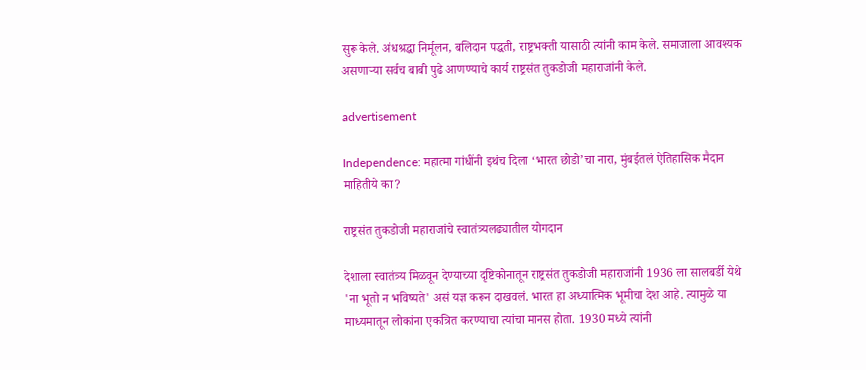सुरू केले. अंधश्रद्धा निर्मूलन, बलिदान पद्धती, राष्ट्रभक्ती यासाठी त्यांनी काम केले. समाजाला आवश्यक असणाऱ्या सर्वच बाबी पुढे आणण्याचे कार्य राष्ट्रसंत तुकडोजी महाराजांनी केले.

advertisement

Independence: महात्मा गांधींनी इथंच दिला ‘भारत छोडो’चा नारा, मुंबईतलं ऐतिहासिक मैदान माहितीये का?

राष्ट्रसंत तुकडोजी महाराजांचे स्वातंत्र्यलढ्यातील योगदान

देशाला स्वातंत्र्य मिळवून देण्याच्या दृष्टिकोनातून राष्ट्रसंत तुकडोजी महाराजांनी 1936 ला सालबर्डी येथे 'ना भूतो न भविष्यते' असं यज्ञ करून दाखवलं. भारत हा अध्यात्मिक भूमीचा देश आहे. त्यामुळे या माध्यमातून लोकांना एकत्रित करण्याचा त्यांचा मानस होता. 1930 मध्ये त्यांनी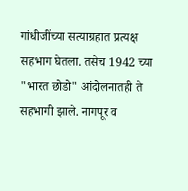गांधीजींच्या सत्याग्रहात प्रत्यक्ष सहभाग घेतला. तसेच 1942 च्या "भारत छोडो" आंदोलनातही ते सहभागी झाले. नागपूर व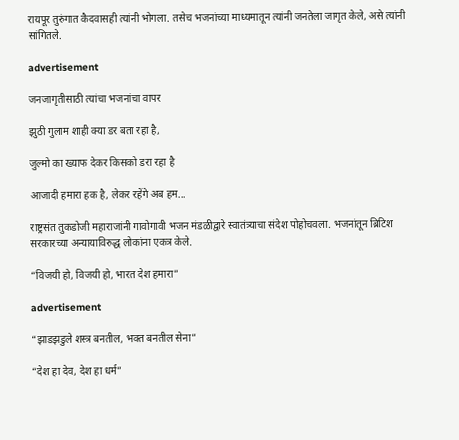रायपूर तुरुंगात कैदवासही त्यांनी भोगला. तसेच भजनांच्या माध्यमातून त्यांनी जनतेला जागृत केले, असे त्यांनी सांगितले.

advertisement

जनजागृतीसाठी त्यांचा भजनांचा वापर

झुठी गुलाम शाही क्या डर बता रहा है,

जुल्मो का ख्याफ देकर किसको डरा रहा है

आजादी हमारा हक है, लेकर रहेंगे अब हम...

राष्ट्रसंत तुकडोजी महाराजांनी गावोगावी भजन मंडळीद्वारे स्वातंत्र्याचा संदेश पोहोचवला. भजनांतून ब्रिटिश सरकारच्या अन्यायाविरुद्ध लोकांना एकत्र केले.

“विजयी हो, विजयी हो, भारत देश हमारा”

advertisement

“झाडझडुले शस्त्र बनतील, भक्त बनतील सेना”

“देश हा देव, देश हा धर्म”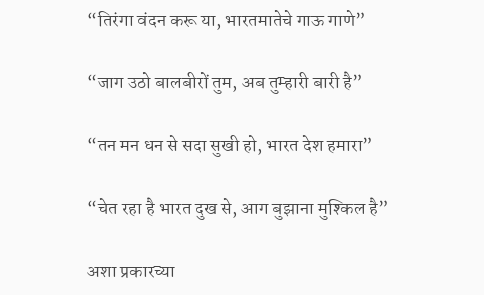“तिरंगा वंदन करू या, भारतमातेचे गाऊ गाणे”

“जाग उठो बालबीरों तुम, अब तुम्हारी बारी है”

“तन मन धन से सदा सुखी हो, भारत देश हमारा”

“चेत रहा है भारत दुख से, आग बुझाना मुश्किल है”

अशा प्रकारच्या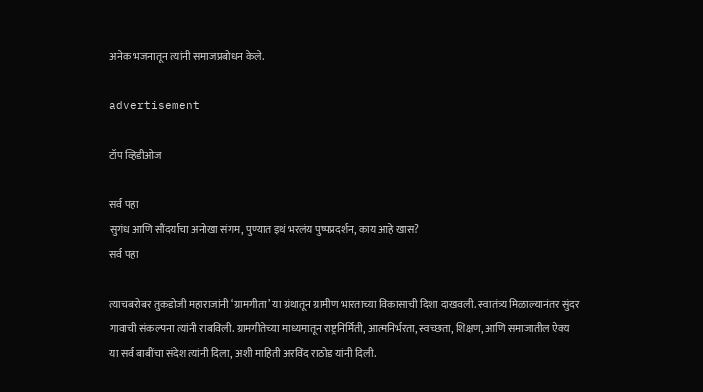अनेक भजनातून त्यांनी समाजप्रबोधन केले.

advertisement

टॉप व्हिडीओज

सर्व पहा
सुगंध आणि सौंदर्याचा अनोखा संगम, पुण्यात इथं भरलंय पुष्पप्रदर्शन, काय आहे खास?
सर्व पहा

त्याचबरोबर तुकडोजी महाराजांनी ‘ग्रामगीता’ या ग्रंथातून ग्रामीण भारताच्या विकासाची दिशा दाखवली. स्वातंत्र्य मिळाल्यानंतर सुंदर गावाची संकल्पना त्यांनी राबविली. ग्रामगीतेच्या माध्यमातून राष्ट्रनिर्मिती, आत्मनिर्भरता, स्वच्छता, शिक्षण, आणि समाजातील ऐक्य या सर्व बाबींचा संदेश त्यांनी दिला, अशी माहिती अरविंद राठोड यांनी दिली.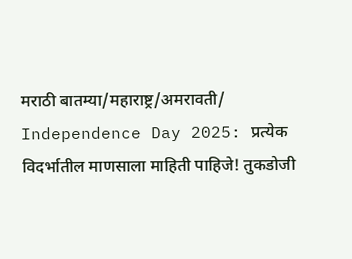मराठी बातम्या/महाराष्ट्र/अमरावती/
Independence Day 2025: प्रत्येक विदर्भातील माणसाला माहिती पाहिजे! तुकडोजी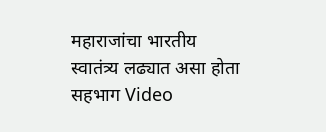महाराजांचा भारतीय स्वातंत्र्य लढ्यात असा होता सहभाग Video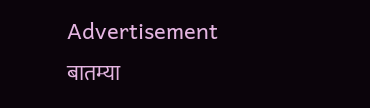Advertisement
बातम्या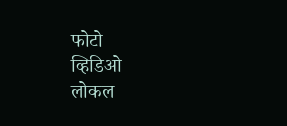फोटो
व्हिडिओ
लोकल